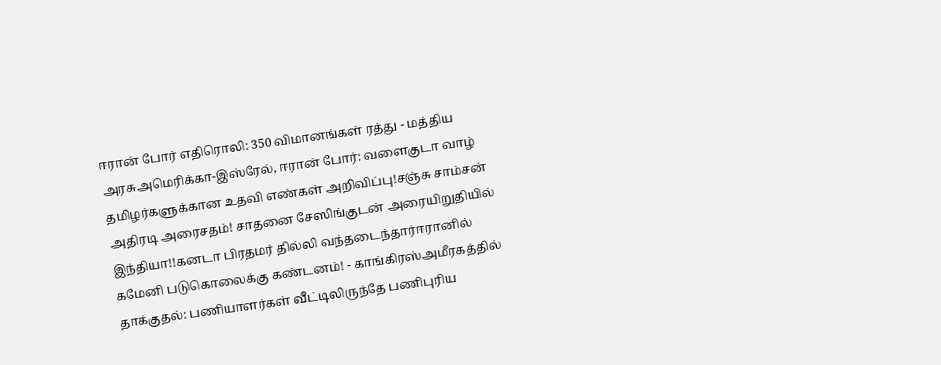ஈரான் போர் எதிரொலி: 350 விமானங்கள் ரத்து - மத்திய அரசுஅமெரிக்கா-இஸ்ரேல், ஈரான் போர்: வளைகுடா வாழ் தமிழர்களுக்கான உதவி எண்கள் அறிவிப்பு!சஞ்சு சாம்சன் அதிரடி அரைசதம்! சாதனை சேஸிங்குடன் அரையிறுதியில் இந்தியா!!கனடா பிரதமர் தில்லி வந்தடைந்தார்ஈரானில் கமேனி படுகொலைக்கு கண்டனம்! - காங்கிரஸ்அமீரகத்தில் தாக்குதல்: பணியாளர்கள் வீட்டிலிருந்தே பணிபுரிய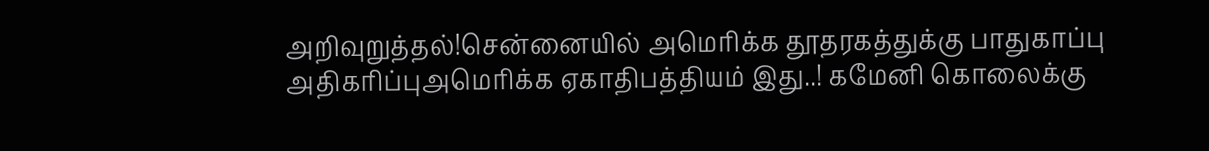அறிவுறுத்தல்!சென்னையில் அமெரிக்க தூதரகத்துக்கு பாதுகாப்பு அதிகரிப்புஅமெரிக்க ஏகாதிபத்தியம் இது..! கமேனி கொலைக்கு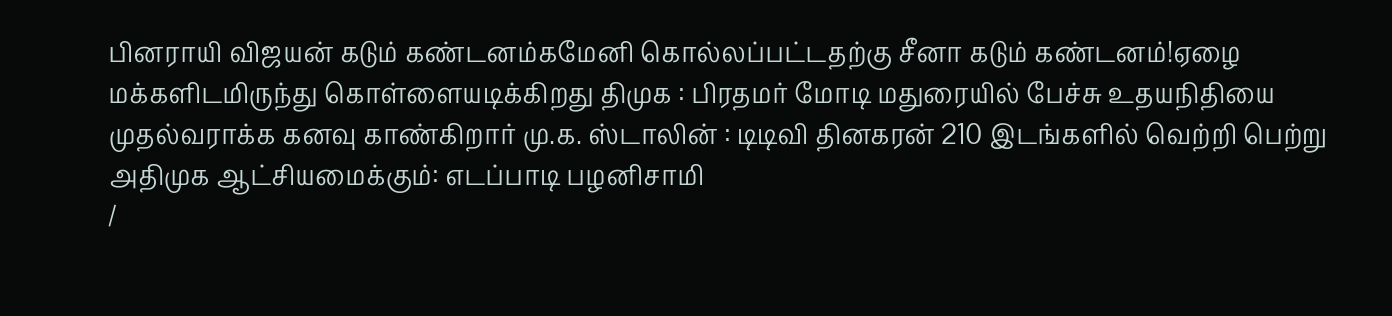பினராயி விஜயன் கடும் கண்டனம்கமேனி கொல்லப்பட்டதற்கு சீனா கடும் கண்டனம்!ஏழை மக்களிடமிருந்து கொள்ளையடிக்கிறது திமுக : பிரதமர் மோடி மதுரையில் பேச்சு உதயநிதியை முதல்வராக்க கனவு காண்கிறார் மு.க. ஸ்டாலின் : டிடிவி தினகரன் 210 இடங்களில் வெற்றி பெற்று அதிமுக ஆட்சியமைக்கும்: எடப்பாடி பழனிசாமி
/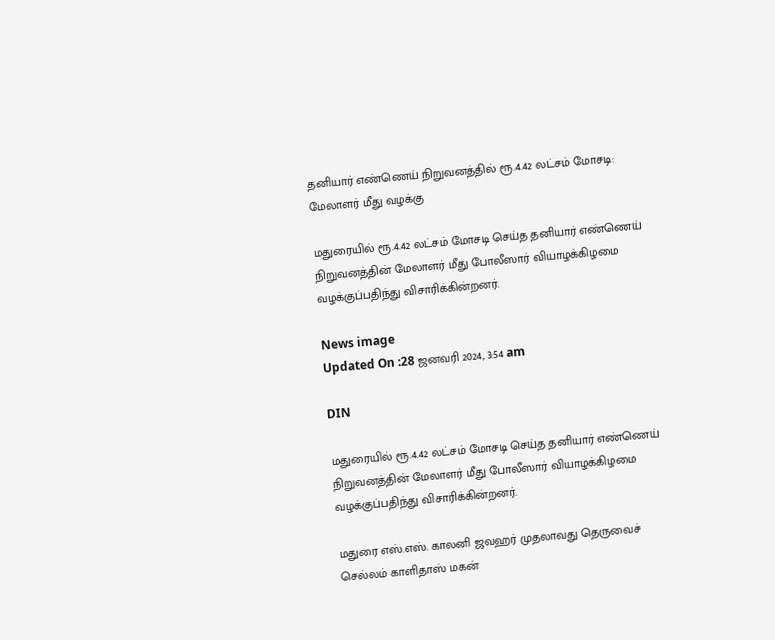தனியார் எண்ணெய் நிறுவனத்தில் ரூ.4.42 லட்சம் மோசடி: மேலாளர் மீது வழக்கு

மதுரையில் ரூ.4.42 லட்சம் மோசடி செய்த தனியார் எண்ணெய் நிறுவனத்தின் மேலாளர் மீது போலீஸார் வியாழக்கிழமை வழக்குப்பதிந்து விசாரிக்கின்றனர்.

News image
Updated On :28 ஜனவரி 2024, 3:54 am

DIN

மதுரையில் ரூ.4.42 லட்சம் மோசடி செய்த தனியார் எண்ணெய் நிறுவனத்தின் மேலாளர் மீது போலீஸார் வியாழக்கிழமை வழக்குப்பதிந்து விசாரிக்கின்றனர்.

மதுரை எஸ்.எஸ். காலனி ஜவஹர் முதலாவது தெருவைச் செல்லம் காளிதாஸ் மகன்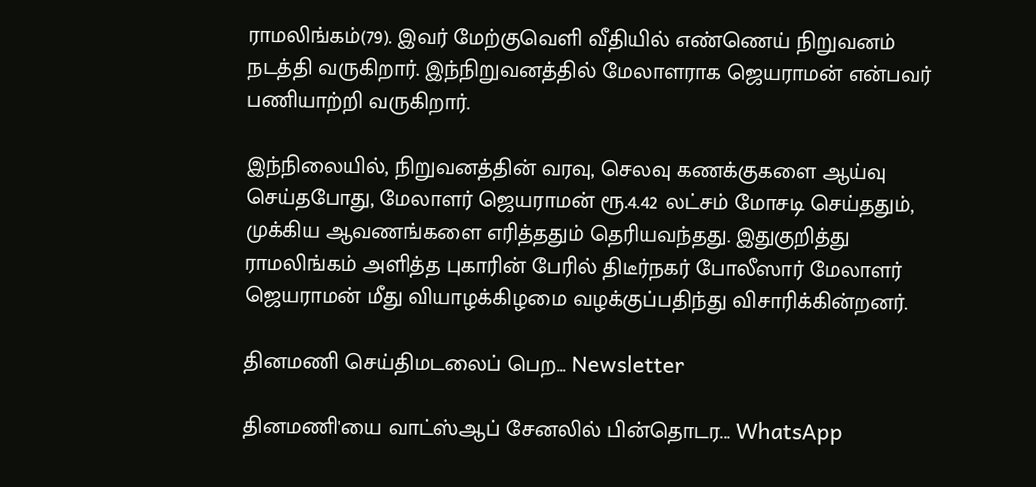ராமலிங்கம்(79). இவர் மேற்குவெளி வீதியில் எண்ணெய் நிறுவனம் நடத்தி வருகிறார். இந்நிறுவனத்தில் மேலாளராக ஜெயராமன் என்பவர் பணியாற்றி வருகிறார்.

இந்நிலையில், நிறுவனத்தின் வரவு, செலவு கணக்குகளை ஆய்வு செய்தபோது, மேலாளர் ஜெயராமன் ரூ.4.42 லட்சம் மோசடி செய்ததும், முக்கிய ஆவணங்களை எரித்ததும் தெரியவந்தது. இதுகுறித்து ராமலிங்கம் அளித்த புகாரின் பேரில் திடீர்நகர் போலீஸார் மேலாளர் ஜெயராமன் மீது வியாழக்கிழமை வழக்குப்பதிந்து விசாரிக்கின்றனர்.

தினமணி செய்திமடலைப் பெற... Newsletter

தினமணி'யை வாட்ஸ்ஆப் சேனலில் பின்தொடர... WhatsApp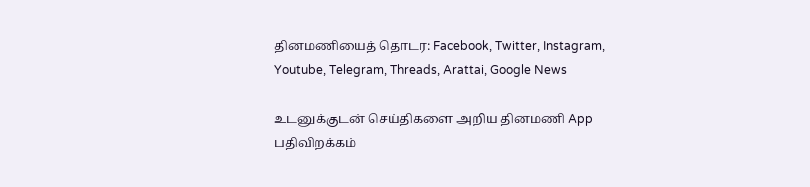தினமணியைத் தொடர: Facebook, Twitter, Instagram, Youtube, Telegram, Threads, Arattai, Google News

உடனுக்குடன் செய்திகளை அறிய தினமணி App பதிவிறக்கம்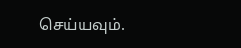செய்யவும்.